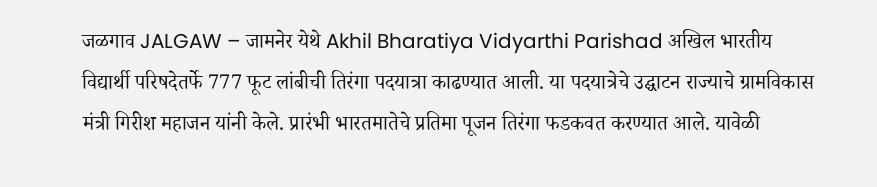जळगाव JALGAW – जामनेर येथे Akhil Bharatiya Vidyarthi Parishad अखिल भारतीय विद्यार्थी परिषदेतर्फे 777 फूट लांबीची तिरंगा पदयात्रा काढण्यात आली. या पदयात्रेचे उद्घाटन राज्याचे ग्रामविकास मंत्री गिरीश महाजन यांनी केले. प्रारंभी भारतमातेचे प्रतिमा पूजन तिरंगा फडकवत करण्यात आले. यावेळी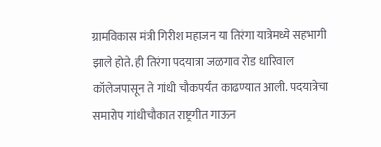ग्रामविकास मंत्री गिरीश महाजन या तिरंगा यात्रेमध्ये सहभागी झाले होते. ही तिरंगा पदयात्रा जळगाव रोड धारिवाल कॉलेजपासून ते गांधी चौकपर्यंत काढण्यात आली. पदयात्रेचा समारोप गांधीचौकात राष्ट्रगीत गाऊन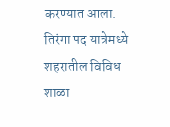करण्यात आला. तिरंगा पद यात्रेमध्ये शहरातील विविध शाळा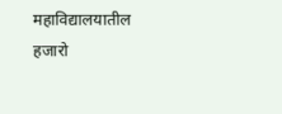महाविद्यालयातील हजारो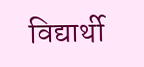विद्यार्थी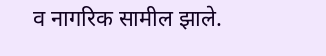व नागरिक सामील झाले.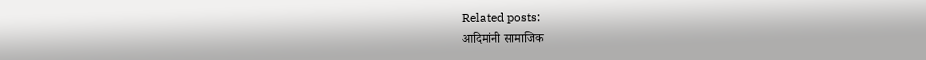Related posts:
आदिमांनी सामाजिक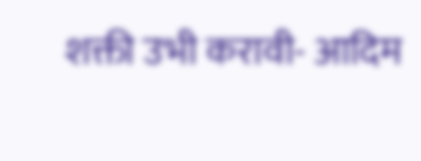शक्ती उभी करावी- आदिम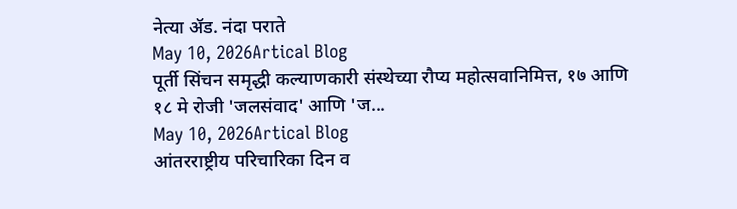नेत्या ॲड. नंदा पराते
May 10, 2026Artical Blog
पूर्ती सिंचन समृद्धी कल्याणकारी संस्थेच्या रौप्य महोत्सवानिमित्त, १७ आणि १८ मे रोजी 'जलसंवाद' आणि 'ज...
May 10, 2026Artical Blog
आंतरराष्ट्रीय परिचारिका दिन व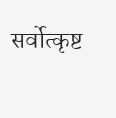सर्वोत्कृष्ट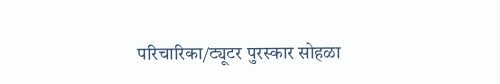परिचारिका/ट्यूटर पुरस्कार सोहळा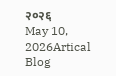२०२६
May 10, 2026Artical Blog